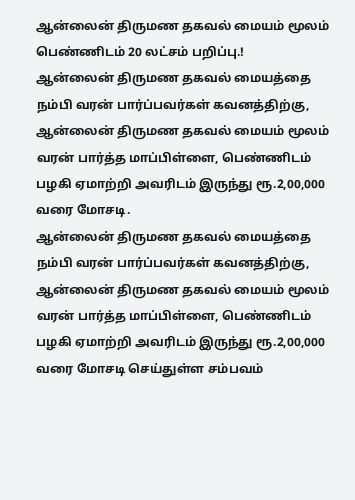ஆன்லைன் திருமண தகவல் மையம் மூலம் பெண்ணிடம் 20 லட்சம் பறிப்பு.!
ஆன்லைன் திருமண தகவல் மையத்தை நம்பி வரன் பார்ப்பவர்கள் கவனத்திற்கு, ஆன்லைன் திருமண தகவல் மையம் மூலம் வரன் பார்த்த மாப்பிள்ளை, பெண்ணிடம் பழகி ஏமாற்றி அவரிடம் இருந்து ரூ.2,00,000 வரை மோசடி.
ஆன்லைன் திருமண தகவல் மையத்தை நம்பி வரன் பார்ப்பவர்கள் கவனத்திற்கு, ஆன்லைன் திருமண தகவல் மையம் மூலம் வரன் பார்த்த மாப்பிள்ளை, பெண்ணிடம் பழகி ஏமாற்றி அவரிடம் இருந்து ரூ.2,00,000 வரை மோசடி செய்துள்ள சம்பவம்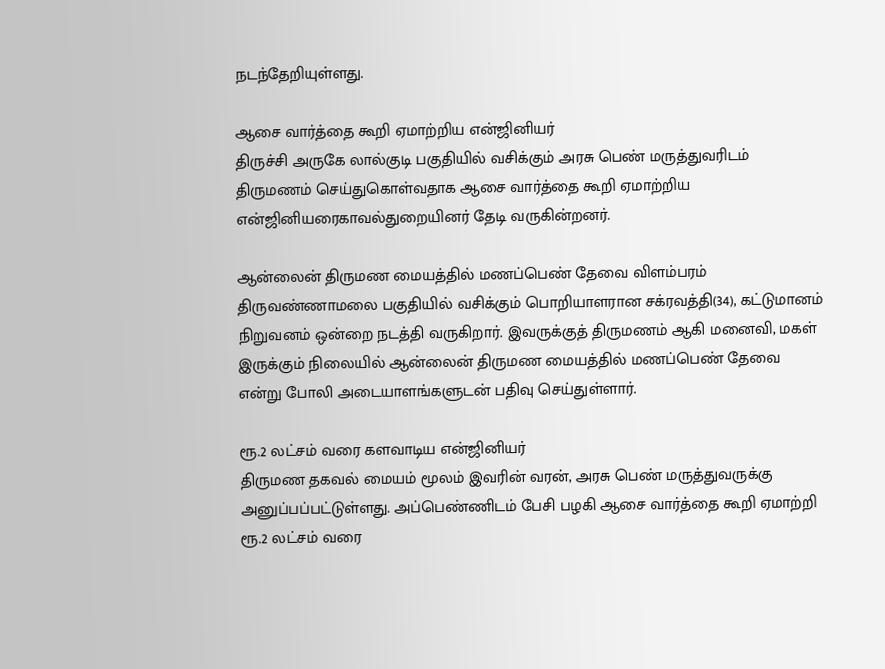நடந்தேறியுள்ளது.

ஆசை வார்த்தை கூறி ஏமாற்றிய என்ஜினியர்
திருச்சி அருகே லால்குடி பகுதியில் வசிக்கும் அரசு பெண் மருத்துவரிடம் திருமணம் செய்துகொள்வதாக ஆசை வார்த்தை கூறி ஏமாற்றிய என்ஜினியரைகாவல்துறையினர் தேடி வருகின்றனர்.

ஆன்லைன் திருமண மையத்தில் மணப்பெண் தேவை விளம்பரம்
திருவண்ணாமலை பகுதியில் வசிக்கும் பொறியாளரான சக்ரவத்தி(34), கட்டுமானம் நிறுவனம் ஒன்றை நடத்தி வருகிறார். இவருக்குத் திருமணம் ஆகி மனைவி, மகள் இருக்கும் நிலையில் ஆன்லைன் திருமண மையத்தில் மணப்பெண் தேவை என்று போலி அடையாளங்களுடன் பதிவு செய்துள்ளார்.

ரூ.2 லட்சம் வரை களவாடிய என்ஜினியர்
திருமண தகவல் மையம் மூலம் இவரின் வரன், அரசு பெண் மருத்துவருக்கு அனுப்பப்பட்டுள்ளது. அப்பெண்ணிடம் பேசி பழகி ஆசை வார்த்தை கூறி ஏமாற்றி ரூ.2 லட்சம் வரை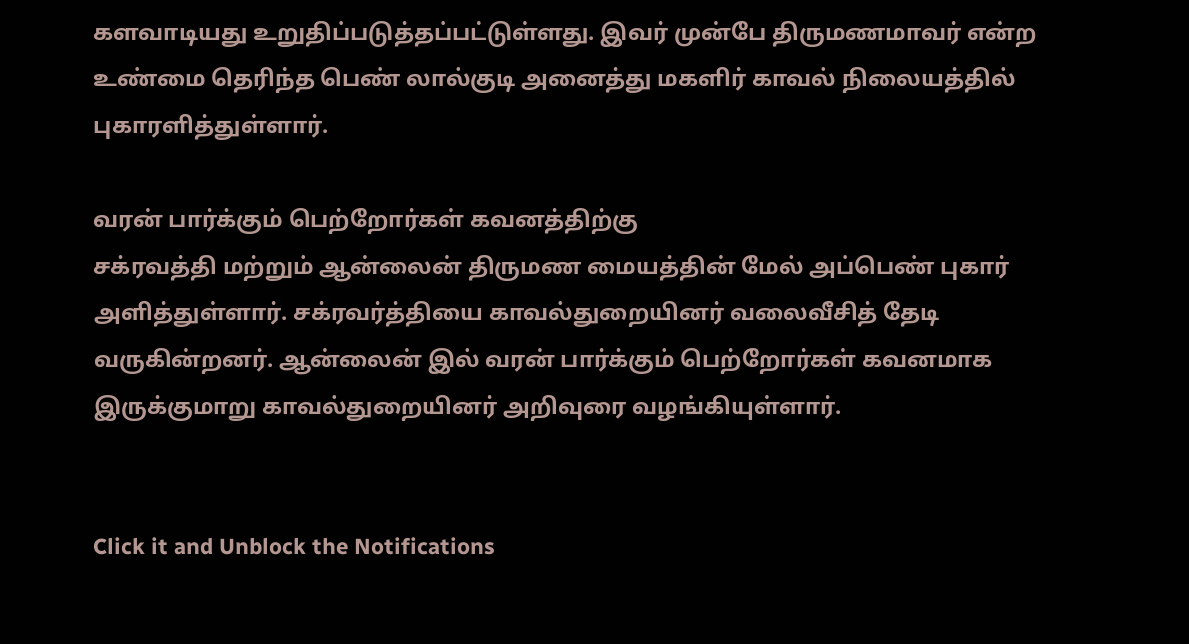களவாடியது உறுதிப்படுத்தப்பட்டுள்ளது. இவர் முன்பே திருமணமாவர் என்ற உண்மை தெரிந்த பெண் லால்குடி அனைத்து மகளிர் காவல் நிலையத்தில் புகாரளித்துள்ளார்.

வரன் பார்க்கும் பெற்றோர்கள் கவனத்திற்கு
சக்ரவத்தி மற்றும் ஆன்லைன் திருமண மையத்தின் மேல் அப்பெண் புகார் அளித்துள்ளார். சக்ரவர்த்தியை காவல்துறையினர் வலைவீசித் தேடி வருகின்றனர். ஆன்லைன் இல் வரன் பார்க்கும் பெற்றோர்கள் கவனமாக இருக்குமாறு காவல்துறையினர் அறிவுரை வழங்கியுள்ளார்.


Click it and Unblock the Notifications